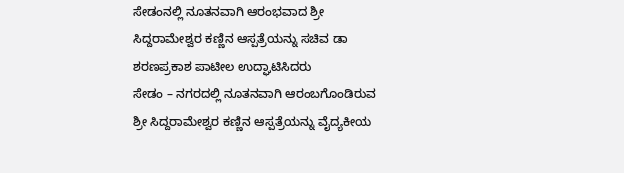ಸೇಡಂನಲ್ಲಿ ನೂತನವಾಗಿ ಆರಂಭವಾದ ಶ್ರೀ ಸಿದ್ದರಾಮೇಶ್ವರ ಕಣ್ಣಿನ ಆಸ್ಪತ್ರೆಯನ್ನು ಸಚಿವ ಡಾ ಶರಣಪ್ರಕಾಶ ಪಾಟೀಲ ಉದ್ಘಾಟಿಸಿದರು
ಸೇಡಂ – ನಗರದಲ್ಲಿ ನೂತನವಾಗಿ ಆರಂಬಗೊಂಡಿರುವ ಶ್ರೀ ಸಿದ್ದರಾಮೇಶ್ವರ ಕಣ್ಣಿನ ಆಸ್ಪತ್ರೆಯನ್ನು ವೈದ್ಯಕೀಯ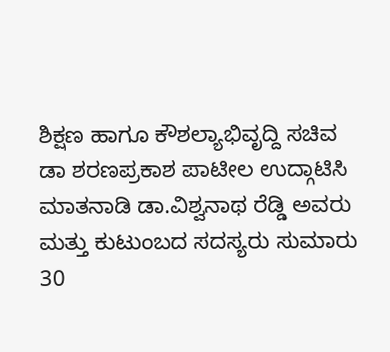ಶಿಕ್ಷಣ ಹಾಗೂ ಕೌಶಲ್ಯಾಭಿವೃದ್ದಿ ಸಚಿವ ಡಾ ಶರಣಪ್ರಕಾಶ ಪಾಟೀಲ ಉದ್ಗಾಟಿಸಿ ಮಾತನಾಡಿ ಡಾ.ವಿಶ್ವನಾಥ ರೆಡ್ಡಿ ಅವರು ಮತ್ತು ಕುಟುಂಬದ ಸದಸ್ಯರು ಸುಮಾರು 30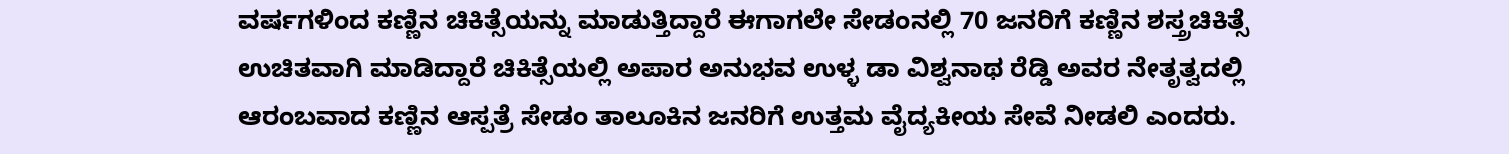ವರ್ಷಗಳಿಂದ ಕಣ್ಣಿನ ಚಿಕಿತ್ಸೆಯನ್ನು ಮಾಡುತ್ತಿದ್ದಾರೆ ಈಗಾಗಲೇ ಸೇಡಂನಲ್ಲಿ 70 ಜನರಿಗೆ ಕಣ್ಣಿನ ಶಸ್ತ್ರಚಿಕಿತ್ಸೆ ಉಚಿತವಾಗಿ ಮಾಡಿದ್ದಾರೆ ಚಿಕಿತ್ಸೆಯಲ್ಲಿ ಅಪಾರ ಅನುಭವ ಉಳ್ಳ ಡಾ ವಿಶ್ವನಾಥ ರೆಡ್ಡಿ ಅವರ ನೇತೃತ್ವದಲ್ಲಿ ಆರಂಬವಾದ ಕಣ್ಣಿನ ಆಸ್ಪತ್ರೆ ಸೇಡಂ ತಾಲೂಕಿನ ಜನರಿಗೆ ಉತ್ತಮ ವೈದ್ಯಕೀಯ ಸೇವೆ ನೀಡಲಿ ಎಂದರು.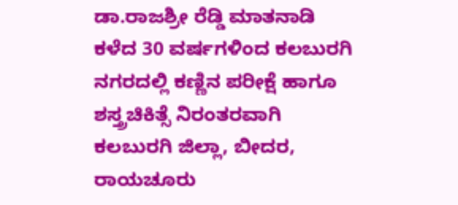ಡಾ.ರಾಜಶ್ರೀ ರೆಡ್ಡಿ ಮಾತನಾಡಿ ಕಳೆದ 30 ವರ್ಷಗಳಿಂದ ಕಲಬುರಗಿ ನಗರದಲ್ಲಿ ಕಣ್ಣಿನ ಪರೀಕ್ಷೆ ಹಾಗೂ ಶಸ್ತ್ರಚಿಕಿತ್ಸೆ ನಿರಂತರವಾಗಿ ಕಲಬುರಗಿ ಜಿಲ್ಲಾ, ಬೀದರ, ರಾಯಚೂರು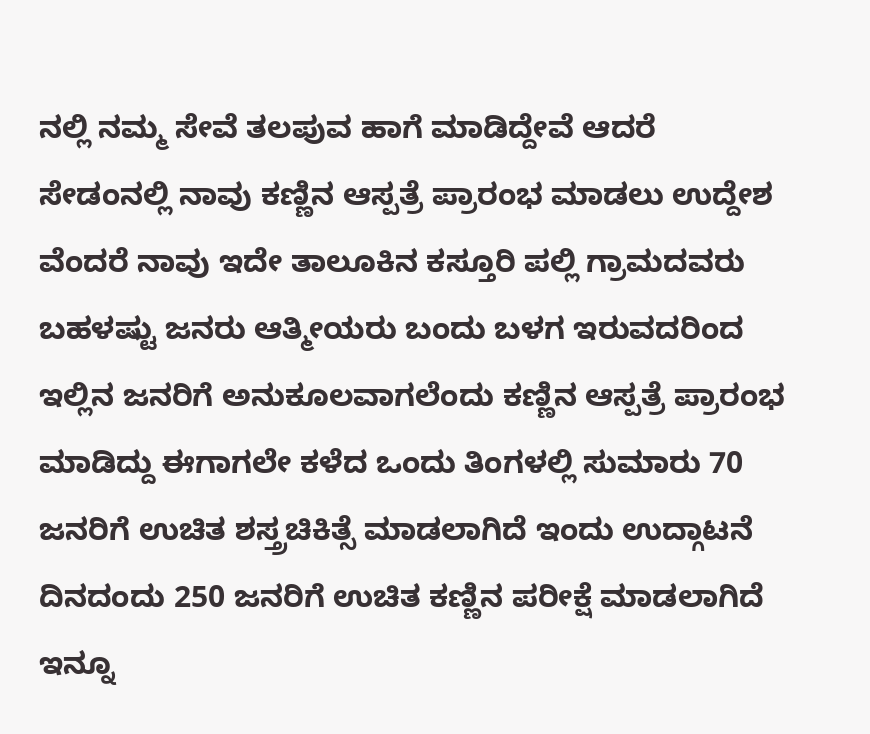ನಲ್ಲಿ ನಮ್ಮ ಸೇವೆ ತಲಪುವ ಹಾಗೆ ಮಾಡಿದ್ದೇವೆ ಆದರೆ ಸೇಡಂನಲ್ಲಿ ನಾವು ಕಣ್ಣಿನ ಆಸ್ಪತ್ರೆ ಪ್ರಾರಂಭ ಮಾಡಲು ಉದ್ದೇಶ ವೆಂದರೆ ನಾವು ಇದೇ ತಾಲೂಕಿನ ಕಸ್ತೂರಿ ಪಲ್ಲಿ ಗ್ರಾಮದವರು ಬಹಳಷ್ಟು ಜನರು ಆತ್ಮೀಯರು ಬಂದು ಬಳಗ ಇರುವದರಿಂದ ಇಲ್ಲಿನ ಜನರಿಗೆ ಅನುಕೂಲವಾಗಲೆಂದು ಕಣ್ಣಿನ ಆಸ್ಪತ್ರೆ ಪ್ರಾರಂಭ ಮಾಡಿದ್ದು ಈಗಾಗಲೇ ಕಳೆದ ಒಂದು ತಿಂಗಳಲ್ಲಿ ಸುಮಾರು 70 ಜನರಿಗೆ ಉಚಿತ ಶಸ್ತ್ರಚಿಕಿತ್ಸೆ ಮಾಡಲಾಗಿದೆ ಇಂದು ಉದ್ಗಾಟನೆ ದಿನದಂದು 250 ಜನರಿಗೆ ಉಚಿತ ಕಣ್ಣಿನ ಪರೀಕ್ಷೆ ಮಾಡಲಾಗಿದೆ ಇನ್ನೂ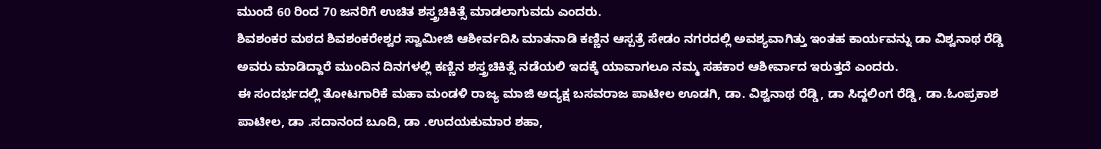ಮುಂದೆ 60 ರಿಂದ 70 ಜನರಿಗೆ ಉಚಿತ ಶಸ್ತ್ರಚಿಕಿತ್ಸೆ ಮಾಡಲಾಗುವದು ಎಂದರು.
ಶಿವಶಂಕರ ಮಠದ ಶಿವಶಂಕರೇಶ್ವರ ಸ್ವಾಮೀಜಿ ಆಶೀರ್ವದಿಸಿ ಮಾತನಾಡಿ ಕಣ್ಣಿನ ಆಸ್ಪತ್ರೆ ಸೇಡಂ ನಗರದಲ್ಲಿ ಅವಶ್ಯವಾಗಿತ್ತು ಇಂತಹ ಕಾರ್ಯವನ್ನು ಡಾ ವಿಶ್ವನಾಥ ರೆಡ್ಡಿ ಅವರು ಮಾಡಿದ್ದಾರೆ ಮುಂದಿನ ದಿನಗಳಲ್ಲಿ ಕಣ್ಣಿನ ಶಸ್ತ್ರಚಿಕಿತ್ಸೆ ನಡೆಯಲಿ ಇದಕ್ಕೆ ಯಾವಾಗಲೂ ನಮ್ಮ ಸಹಕಾರ ಆಶೀರ್ವಾದ ಇರುತ್ತದೆ ಎಂದರು.
ಈ ಸಂದರ್ಭದಲ್ಲಿ ತೋಟಗಾರಿಕೆ ಮಹಾ ಮಂಡಳಿ ರಾಜ್ಯ ಮಾಜಿ ಅದ್ಯಕ್ಷ ಬಸವರಾಜ ಪಾಟೀಲ ಊಡಗಿ, ಡಾ. ವಿಶ್ವನಾಥ ರೆಡ್ಡಿ, ಡಾ ಸಿದ್ದಲಿಂಗ ರೆಡ್ಡಿ, ಡಾ.ಓಂಪ್ರಕಾಶ ಪಾಟೀಲ, ಡಾ .ಸದಾನಂದ ಬೂದಿ, ಡಾ .ಉದಯಕುಮಾರ ಶಹಾ,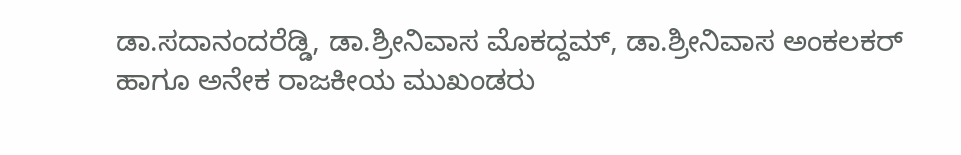ಡಾ.ಸದಾನಂದರೆಡ್ಡಿ, ಡಾ.ಶ್ರೀನಿವಾಸ ಮೊಕದ್ದಮ್, ಡಾ.ಶ್ರೀನಿವಾಸ ಅಂಕಲಕರ್
ಹಾಗೂ ಅನೇಕ ರಾಜಕೀಯ ಮುಖಂಡರು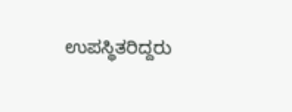ಉಪಸ್ಥಿತರಿದ್ದರು